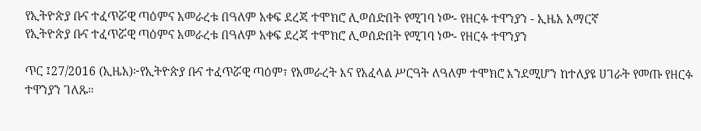የኢትዮጵያ ቡና ተፈጥሯዊ ጣዕምና አመራረቱ በዓለም አቀፍ ደረጃ ተሞክሮ ሊወሰድበት የሚገባ ነው- የዘርፉ ተዋንያን - ኢዜአ አማርኛ
የኢትዮጵያ ቡና ተፈጥሯዊ ጣዕምና አመራረቱ በዓለም አቀፍ ደረጃ ተሞክሮ ሊወሰድበት የሚገባ ነው- የዘርፉ ተዋንያን

ጥር ፤27/2016 (ኢዜአ)፦የኢትዮጵያ ቡና ተፈጥሯዊ ጣዕም፣ የአመራረት እና የአፈላል ሥርዓት ለዓለም ተሞክሮ እንደሚሆን ከተለያዩ ሀገራት የመጡ የዘርፉ ተዋንያን ገለጹ።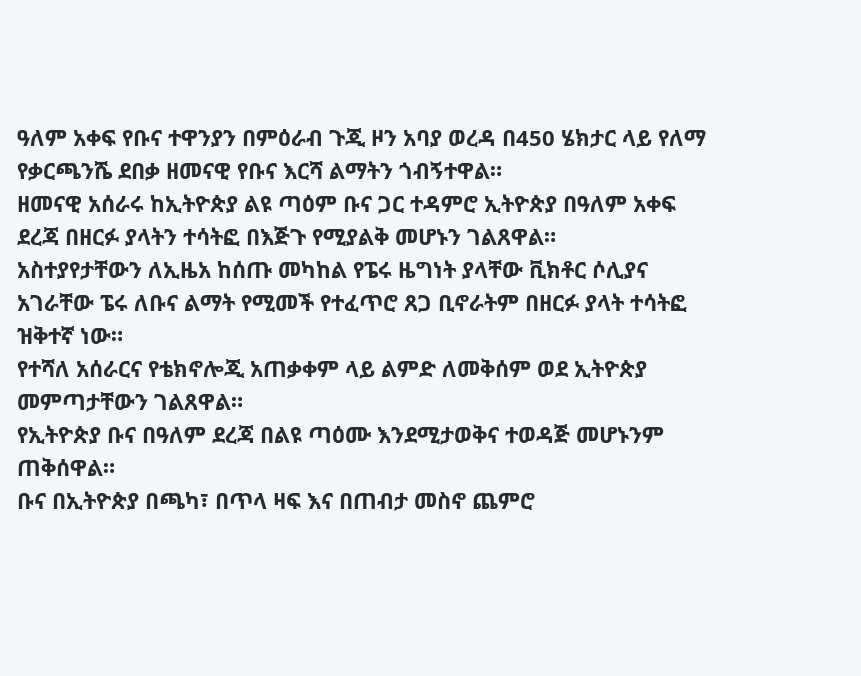ዓለም አቀፍ የቡና ተዋንያን በምዕራብ ጉጂ ዞን አባያ ወረዳ በ450 ሄክታር ላይ የለማ የቃርጫንሼ ደበቃ ዘመናዊ የቡና እርሻ ልማትን ጎብኝተዋል።
ዘመናዊ አሰራሩ ከኢትዮጵያ ልዩ ጣዕም ቡና ጋር ተዳምሮ ኢትዮጵያ በዓለም አቀፍ ደረጃ በዘርፉ ያላትን ተሳትፎ በእጅጉ የሚያልቅ መሆኑን ገልጸዋል።
አስተያየታቸውን ለኢዜአ ከሰጡ መካከል የፔሩ ዜግነት ያላቸው ቪክቶር ሶሊያና አገራቸው ፔሩ ለቡና ልማት የሚመች የተፈጥሮ ጸጋ ቢኖራትም በዘርፉ ያላት ተሳትፎ ዝቅተኛ ነው።
የተሻለ አሰራርና የቴክኖሎጂ አጠቃቀም ላይ ልምድ ለመቅሰም ወደ ኢትዮጵያ መምጣታቸውን ገልጸዋል።
የኢትዮጵያ ቡና በዓለም ደረጃ በልዩ ጣዕሙ እንደሚታወቅና ተወዳጅ መሆኑንም ጠቅሰዋል።
ቡና በኢትዮጵያ በጫካ፣ በጥላ ዛፍ እና በጠብታ መስኖ ጨምሮ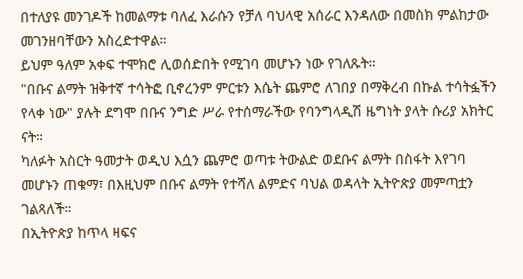በተለያዩ መንገዶች ከመልማቱ ባለፈ እራሱን የቻለ ባህላዊ አሰራር እንዳለው በመስክ ምልከታው መገንዘባቸውን አስረድተዋል።
ይህም ዓለም አቀፍ ተሞክሮ ሊወሰድበት የሚገባ መሆኑን ነው የገለጹት።
"በቡና ልማት ዝቅተኛ ተሳትፎ ቢኖረንም ምርቱን እሴት ጨምሮ ለገበያ በማቅረብ በኩል ተሳትፏችን የላቀ ነው" ያሉት ደግሞ በቡና ንግድ ሥራ የተሰማራችው የባንግላዲሽ ዜግነት ያላት ሱሪያ አክትር ናት።
ካለፉት አስርት ዓመታት ወዲህ እሷን ጨምሮ ወጣቱ ትውልድ ወደቡና ልማት በስፋት እየገባ መሆኑን ጠቁማ፣ በእዚህም በቡና ልማት የተሻለ ልምድና ባህል ወዳላት ኢትዮጵያ መምጣቷን ገልጻለች።
በኢትዮጵያ ከጥላ ዛፍና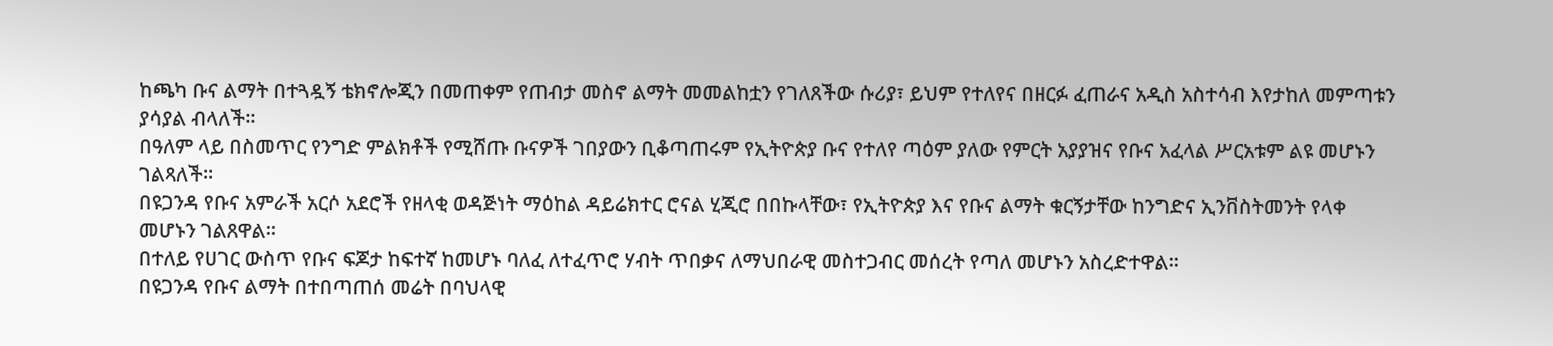ከጫካ ቡና ልማት በተጓዷኝ ቴክኖሎጂን በመጠቀም የጠብታ መስኖ ልማት መመልከቷን የገለጸችው ሱሪያ፣ ይህም የተለየና በዘርፉ ፈጠራና አዲስ አስተሳብ እየታከለ መምጣቱን ያሳያል ብላለች።
በዓለም ላይ በስመጥር የንግድ ምልክቶች የሚሸጡ ቡናዎች ገበያውን ቢቆጣጠሩም የኢትዮጵያ ቡና የተለየ ጣዕም ያለው የምርት አያያዝና የቡና አፈላል ሥርአቱም ልዩ መሆኑን ገልጻለች።
በዩጋንዳ የቡና አምራች አርሶ አደሮች የዘላቂ ወዳጅነት ማዕከል ዳይሬክተር ሮናል ሂጂሮ በበኩላቸው፣ የኢትዮጵያ እና የቡና ልማት ቁርኝታቸው ከንግድና ኢንቨስትመንት የላቀ መሆኑን ገልጸዋል።
በተለይ የሀገር ውስጥ የቡና ፍጆታ ከፍተኛ ከመሆኑ ባለፈ ለተፈጥሮ ሃብት ጥበቃና ለማህበራዊ መስተጋብር መሰረት የጣለ መሆኑን አስረድተዋል።
በዩጋንዳ የቡና ልማት በተበጣጠሰ መሬት በባህላዊ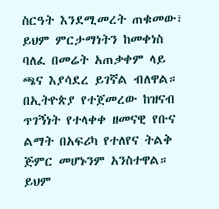ስርዓት እንደሚመረት ጠቁመው፣ ይህም ምርታማነትን ከመቀነስ ባለፈ በመሬት አጠቃቀም ላይ ጫና እያሳደረ ይገኛል ብለዋል።
በኢትዮጵያ የተጀመረው ከዝናብ ጥገኝነት የተላቀቀ ዘመናዊ የቡና ልማት በአፍሪካ የተለየና ትልቅ ጅምር መሆኑንም አንስተዋል።
ይህም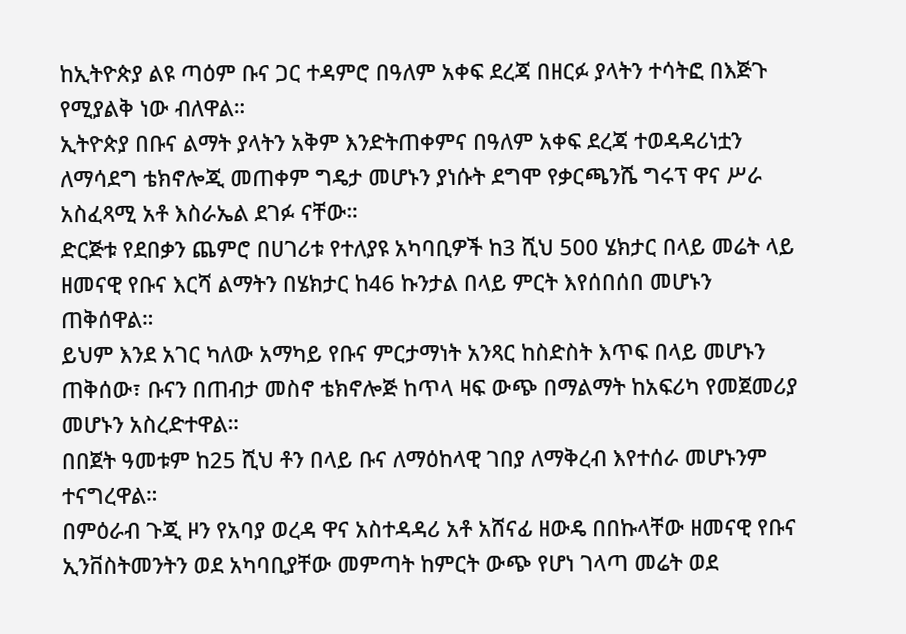ከኢትዮጵያ ልዩ ጣዕም ቡና ጋር ተዳምሮ በዓለም አቀፍ ደረጃ በዘርፉ ያላትን ተሳትፎ በእጅጉ የሚያልቅ ነው ብለዋል።
ኢትዮጵያ በቡና ልማት ያላትን አቅም እንድትጠቀምና በዓለም አቀፍ ደረጃ ተወዳዳሪነቷን ለማሳደግ ቴክኖሎጂ መጠቀም ግዴታ መሆኑን ያነሱት ደግሞ የቃርጫንሼ ግሩፕ ዋና ሥራ አስፈጻሚ አቶ እስራኤል ደገፉ ናቸው።
ድርጅቱ የደበቃን ጨምሮ በሀገሪቱ የተለያዩ አካባቢዎች ከ3 ሺህ 500 ሄክታር በላይ መሬት ላይ ዘመናዊ የቡና እርሻ ልማትን በሄክታር ከ46 ኩንታል በላይ ምርት እየሰበሰበ መሆኑን ጠቅሰዋል።
ይህም እንደ አገር ካለው አማካይ የቡና ምርታማነት አንጻር ከስድስት እጥፍ በላይ መሆኑን ጠቅሰው፣ ቡናን በጠብታ መስኖ ቴክኖሎጅ ከጥላ ዛፍ ውጭ በማልማት ከአፍሪካ የመጀመሪያ መሆኑን አስረድተዋል።
በበጀት ዓመቱም ከ25 ሺህ ቶን በላይ ቡና ለማዕከላዊ ገበያ ለማቅረብ እየተሰራ መሆኑንም ተናግረዋል።
በምዕራብ ጉጂ ዞን የአባያ ወረዳ ዋና አስተዳዳሪ አቶ አሸናፊ ዘውዴ በበኩላቸው ዘመናዊ የቡና ኢንቨስትመንትን ወደ አካባቢያቸው መምጣት ከምርት ውጭ የሆነ ገላጣ መሬት ወደ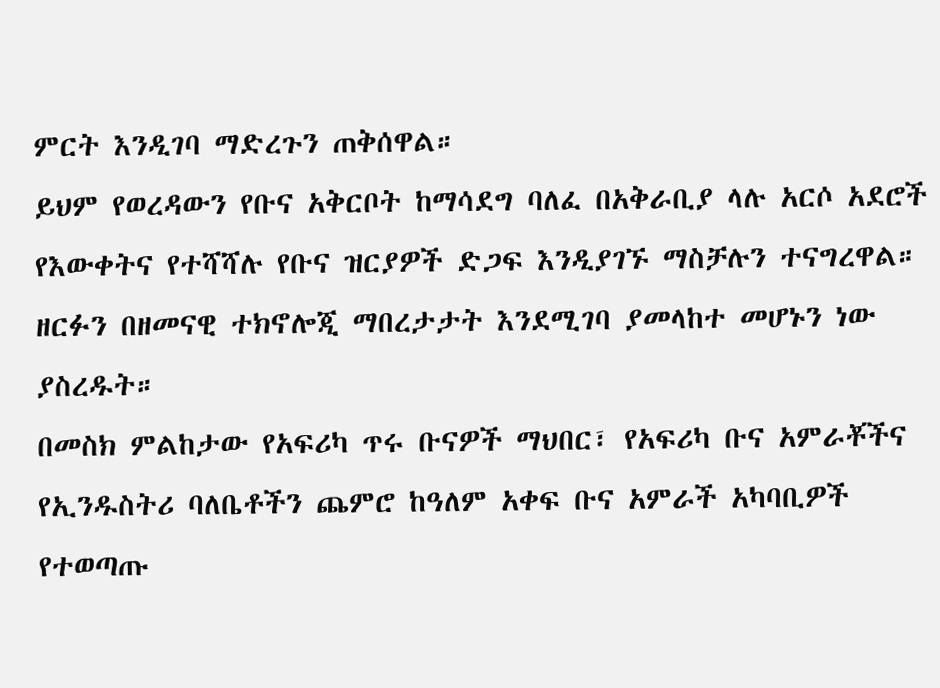ምርት እንዲገባ ማድረጉን ጠቅሰዋል።
ይህም የወረዳውን የቡና አቅርቦት ከማሳደግ ባለፈ በአቅራቢያ ላሉ አርሶ አደሮች የእውቀትና የተሻሻሉ የቡና ዝርያዎች ድጋፍ እንዲያገኙ ማስቻሉን ተናግረዋል።
ዘርፉን በዘመናዊ ተክኖሎጂ ማበረታታት እንደሚገባ ያመላከተ መሆኑን ነው ያስረዱት።
በመስክ ምልከታው የአፍሪካ ጥሩ ቡናዎች ማህበር፣ የአፍሪካ ቡና አምራቾችና የኢንዱስትሪ ባለቤቶችን ጨምሮ ከዓለም አቀፍ ቡና አምራች አካባቢዎች የተወጣጡ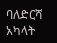ባለድርሻ አካላት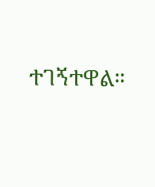ተገኝተዋል።